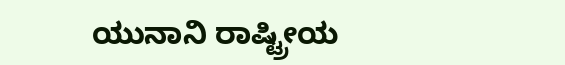ಯುನಾನಿ ರಾಷ್ಟ್ರೀಯ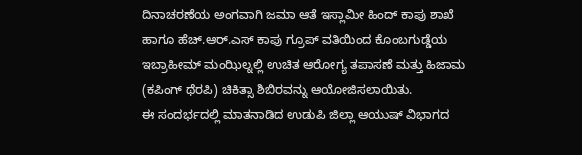ದಿನಾಚರಣೆಯ ಅಂಗವಾಗಿ ಜಮಾ ಆತೆ ಇಸ್ಲಾಮೀ ಹಿಂದ್ ಕಾಪು ಶಾಖೆ ಹಾಗೂ ಹೆಚ್.ಆರ್.ಎಸ್ ಕಾಪು ಗ್ರೂಪ್ ವತಿಯಿಂದ ಕೊಂಬಗುಡ್ಡೆಯ ಇಬ್ರಾಹೀಮ್ ಮಂಝಿಲ್ನಲ್ಲಿ ಉಚಿತ ಆರೋಗ್ಯ ತಪಾಸಣೆ ಮತ್ತು ಹಿಜಾಮ (ಕಪಿಂಗ್ ಥೆರಪಿ) ಚಿಕಿತ್ಸಾ ಶಿಬಿರವನ್ನು ಆಯೋಜಿಸಲಾಯಿತು.
ಈ ಸಂದರ್ಭದಲ್ಲಿ ಮಾತನಾಡಿದ ಉಡುಪಿ ಜಿಲ್ಲಾ ಆಯುಷ್ ವಿಭಾಗದ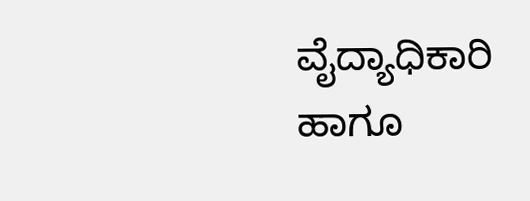ವೈದ್ಯಾಧಿಕಾರಿ ಹಾಗೂ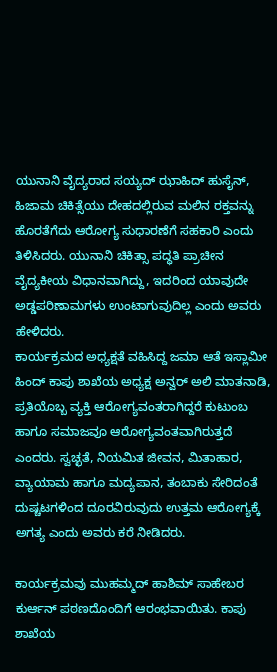ಯುನಾನಿ ವೈದ್ಯರಾದ ಸಯ್ಯದ್ ಝಾಹಿದ್ ಹುಸೈನ್, ಹಿಜಾಮ ಚಿಕಿತ್ಸೆಯು ದೇಹದಲ್ಲಿರುವ ಮಲಿನ ರಕ್ತವನ್ನು ಹೊರತೆಗೆದು ಆರೋಗ್ಯ ಸುಧಾರಣೆಗೆ ಸಹಕಾರಿ ಎಂದು ತಿಳಿಸಿದರು. ಯುನಾನಿ ಚಿಕಿತ್ಸಾ ಪದ್ಧತಿ ಪ್ರಾಚೀನ ವೈದ್ಯಕೀಯ ವಿಧಾನವಾಗಿದ್ದು, ಇದರಿಂದ ಯಾವುದೇ ಅಡ್ಡಪರಿಣಾಮಗಳು ಉಂಟಾಗುವುದಿಲ್ಲ ಎಂದು ಅವರು ಹೇಳಿದರು.
ಕಾರ್ಯಕ್ರಮದ ಅಧ್ಯಕ್ಷತೆ ವಹಿಸಿದ್ದ ಜಮಾ ಆತೆ ಇಸ್ಲಾಮೀ ಹಿಂದ್ ಕಾಪು ಶಾಖೆಯ ಅಧ್ಯಕ್ಷ ಅನ್ವರ್ ಅಲಿ ಮಾತನಾಡಿ, ಪ್ರತಿಯೊಬ್ಬ ವ್ಯಕ್ತಿ ಆರೋಗ್ಯವಂತರಾಗಿದ್ದರೆ ಕುಟುಂಬ ಹಾಗೂ ಸಮಾಜವೂ ಆರೋಗ್ಯವಂತವಾಗಿರುತ್ತದೆ ಎಂದರು. ಸ್ವಚ್ಛತೆ, ನಿಯಮಿತ ಜೀವನ, ಮಿತಾಹಾರ, ವ್ಯಾಯಾಮ ಹಾಗೂ ಮದ್ಯಪಾನ, ತಂಬಾಕು ಸೇರಿದಂತೆ ದುಷ್ಚಟಗಳಿಂದ ದೂರವಿರುವುದು ಉತ್ತಮ ಆರೋಗ್ಯಕ್ಕೆ ಅಗತ್ಯ ಎಂದು ಅವರು ಕರೆ ನೀಡಿದರು.

ಕಾರ್ಯಕ್ರಮವು ಮುಹಮ್ಮದ್ ಹಾಶಿಮ್ ಸಾಹೇಬರ ಕುರ್ಆನ್ ಪಠಣದೊಂದಿಗೆ ಆರಂಭವಾಯಿತು. ಕಾಪು ಶಾಖೆಯ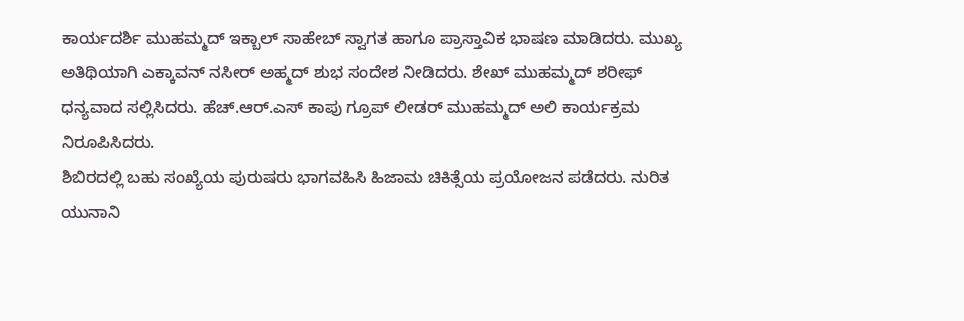ಕಾರ್ಯದರ್ಶಿ ಮುಹಮ್ಮದ್ ಇಕ್ಬಾಲ್ ಸಾಹೇಬ್ ಸ್ವಾಗತ ಹಾಗೂ ಪ್ರಾಸ್ತಾವಿಕ ಭಾಷಣ ಮಾಡಿದರು. ಮುಖ್ಯ ಅತಿಥಿಯಾಗಿ ಎಕ್ಕಾವನ್ ನಸೀರ್ ಅಹ್ಮದ್ ಶುಭ ಸಂದೇಶ ನೀಡಿದರು. ಶೇಖ್ ಮುಹಮ್ಮದ್ ಶರೀಫ್ ಧನ್ಯವಾದ ಸಲ್ಲಿಸಿದರು. ಹೆಚ್.ಆರ್.ಎಸ್ ಕಾಪು ಗ್ರೂಪ್ ಲೀಡರ್ ಮುಹಮ್ಮದ್ ಅಲಿ ಕಾರ್ಯಕ್ರಮ ನಿರೂಪಿಸಿದರು.
ಶಿಬಿರದಲ್ಲಿ ಬಹು ಸಂಖ್ಯೆಯ ಪುರುಷರು ಭಾಗವಹಿಸಿ ಹಿಜಾಮ ಚಿಕಿತ್ಸೆಯ ಪ್ರಯೋಜನ ಪಡೆದರು. ನುರಿತ ಯುನಾನಿ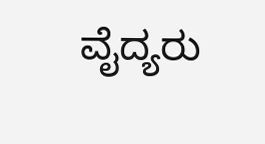ವೈದ್ಯರು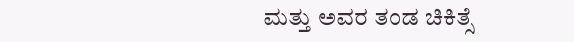ಮತ್ತು ಅವರ ತಂಡ ಚಿಕಿತ್ಸೆ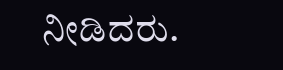ನೀಡಿದರು.